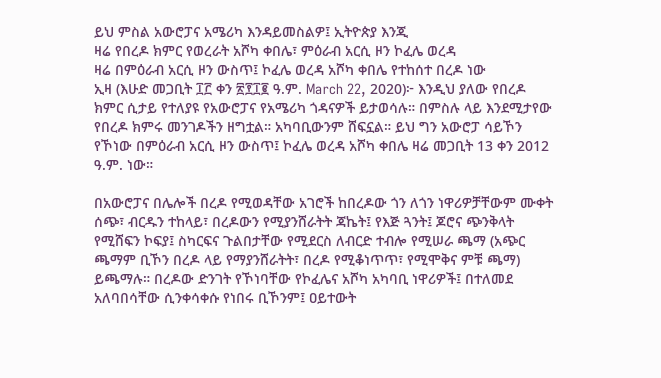ይህ ምስል አውሮፓና አሜሪካ እንዳይመስልዎ፤ ኢትዮጵያ እንጂ
ዛሬ የበረዶ ክምር የወረራት አሾካ ቀበሌ፣ ምዕራብ አርሲ ዞን ኮፈሌ ወረዳ
ዛሬ በምዕራብ አርሲ ዞን ውስጥ፤ ኮፈሌ ወረዳ አሾካ ቀበሌ የተከሰተ በረዶ ነው
ኢዛ (እሁድ መጋቢት ፲፫ ቀን ፳፻፲፪ ዓ.ም. March 22, 2020)፦ እንዲህ ያለው የበረዶ ክምር ሲታይ የተለያዩ የአውሮፓና የአሜሪካ ጎዳናዎች ይታወሳሉ። በምስሉ ላይ እንደሚታየው የበረዶ ክምሩ መንገዶችን ዘግቷል። አካባቢውንም ሸፍኗል። ይህ ግን አውሮፓ ሳይኾን የኾነው በምዕራብ አርሲ ዞን ውስጥ፤ ኮፈሌ ወረዳ አሾካ ቀበሌ ዛሬ መጋቢት 13 ቀን 2012 ዓ.ም. ነው።

በአውሮፓና በሌሎች በረዶ የሚወዳቸው አገሮች ከበረዶው ጎን ለጎን ነዋሪዎቻቸውም ሙቀት ሰጭ፣ ብርዱን ተከላይ፣ በረዶውን የሚያንሸራትት ጃኬት፤ የእጅ ጓንት፤ ጆሮና ጭንቅላት የሚሸፍን ኮፍያ፤ ስካርፍና ጉልበታቸው የሚደርስ ለብርድ ተብሎ የሚሠራ ጫማ (አጭር ጫማም ቢኾን በረዶ ላይ የማያንሸራትት፣ በረዶ የሚቆነጥጥ፣ የሚሞቅና ምቹ ጫማ) ይጫማሉ። በረዶው ድንገት የኾነባቸው የኮፈሌና አሾካ አካባቢ ነዋሪዎች፤ በተለመደ አለባበሳቸው ሲንቀሳቀሱ የነበሩ ቢኾንም፤ ዐይተውት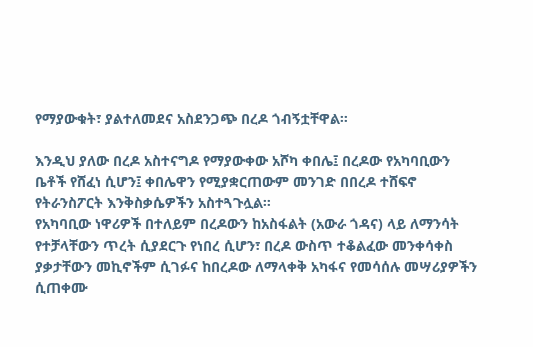የማያውቁት፣ ያልተለመደና አስደንጋጭ በረዶ ጎብኝቷቸዋል።

እንዲህ ያለው በረዶ አስተናግዶ የማያውቀው አሾካ ቀበሌ፤ በረዶው የአካባቢውን ቤቶች የሸፈነ ሲሆን፤ ቀበሌዋን የሚያቋርጠውም መንገድ በበረዶ ተሸፍኖ የትራንስፖርት እንቅስቃሴዎችን አስተጓጉሏል።
የአካባቢው ነዋሪዎች በተለይም በረዶውን ከአስፋልት (አውራ ጎዳና) ላይ ለማንሳት የተቻላቸውን ጥረት ሲያደርጉ የነበረ ሲሆን፣ በረዶ ውስጥ ተቆልፈው መንቀሳቀስ ያቃታቸውን መኪኖችም ሲገፉና ከበረዶው ለማላቀቅ አካፋና የመሳሰሉ መሣሪያዎችን ሲጠቀሙ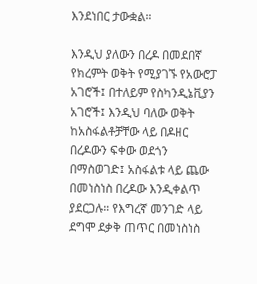እንደነበር ታውቋል።

እንዲህ ያለውን በረዶ በመደበኛ የክረምት ወቅት የሚያገኙ የአውሮፓ አገሮች፤ በተለይም የስካንዲኔቪያን አገሮች፤ እንዲህ ባለው ወቅት ከአስፋልቶቻቸው ላይ በዶዘር በረዶውን ፍቀው ወደጎን በማስወገድ፤ አስፋልቱ ላይ ጨው በመነስነስ በረዶው እንዲቀልጥ ያደርጋሉ። የእግረኛ መንገድ ላይ ደግሞ ደቃቅ ጠጥር በመነስነስ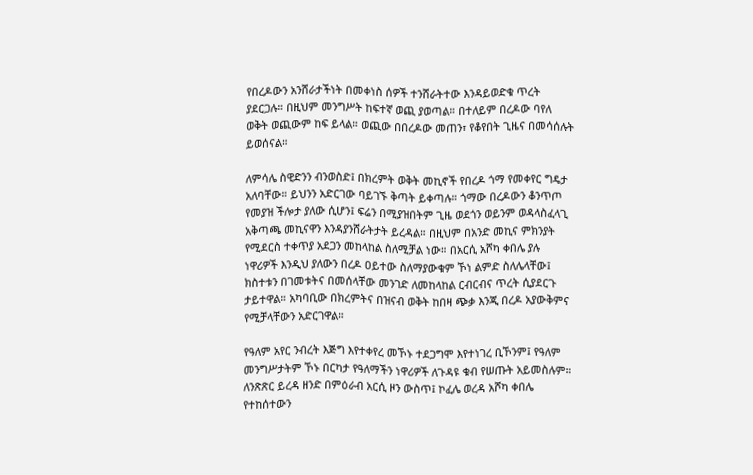የበረዶውን አንሸራታችነት በመቀነስ ሰዎች ተንሸራትተው እንዳይወድቁ ጥረት ያደርጋሉ። በዚህም መንግሥት ከፍተኛ ወጪ ያወጣል። በተለይም በረዶው ባየለ ወቅት ወጪውም ከፍ ይላል። ወጪው በበረዶው መጠን፣ የቆየበት ጊዜና በመሳሰሉት ይወሰናል።

ለምሳሌ ስዊድንን ብንወስድ፤ በክረምት ወቅት መኪኖች የበረዶ ጎማ የመቀየር ግዴታ አለባቸው። ይህንን አድርገው ባይገኙ ቅጣት ይቀጣሉ። ጎማው በረዶውን ቆንጥጦ የመያዝ ችሎታ ያለው ሲሆን፤ ፍሬን በሚያዝበትም ጊዜ ወደጎን ወይንም ወዳላስፈላጊ አቅጣጫ መኪናዋን እንዳያንሸራትታት ይረዳል። በዚህም በአንድ መኪና ምክንያት የሚደርስ ተቀጥያ አደጋን መከላከል ስለሚቻል ነው። በአርሲ አሾካ ቀበሌ ያሉ ነዋሪዎች እንዲህ ያለውን በረዶ ዐይተው ስለማያውቁም ኾነ ልምድ ስለሌላቸው፤ ክስተቱን በገመቱትና በመሰላቸው መንገድ ለመከላከል ርብርብና ጥረት ሲያደርጉ ታይተዋል። አካባቢው በክረምትና በዝናብ ወቅት ከበዛ ጭቃ እንጂ በረዶ አያውቅምና የሚቻላቸውን አድርገዋል።

የዓለም አየር ንብረት እጅግ እየተቀየረ መኾኑ ተደጋግሞ እየተነገረ ቢኾንም፤ የዓለም መንግሥታትም ኾኑ በርካታ የዓለማችን ነዋሪዎች ለጉዳዩ ቁብ የሠጡት አይመስሉም። ለንጽጽር ይረዳ ዘንድ በምዕራብ አርሲ ዞን ውስጥ፤ ኮፈሌ ወረዳ አሾካ ቀበሌ የተከሰተውን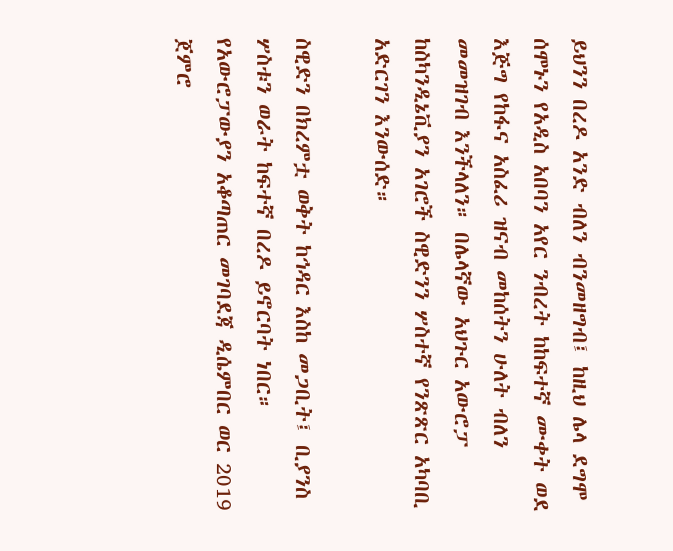ይህንን በረዶ አንድ ብለን ብንመዘግብ፤ ከዚህ ሌላ ደግሞ ሰሞኑን የአዲስ አበባን አየር ንብረት ከከፍተኛ ሙቀት ወደ እጅግ የከፋና አስፈሪ ዝናብ መከሰትን ሁለት ብለን መመዝገብ እንችላለን። በሌላኛው አህጉር አውሮፓ ከስካንዲኔቪያን አገሮች ስዊድንን ሦስተኛ የንጽጽር አካባቢ አድርገን እንውሰድ።

ስዊድን በክረምቷ ወቅት ከኅዳር እስከ መጋቢት፤ ቢያንስ ሦስቱን ወራት ከፍተኛ በረዶ ይኖርባት ነበር። የአውሮፓውያን አቆጣጠር መገባደጃ ዲሴምበር ወር 2019 ጀምሮ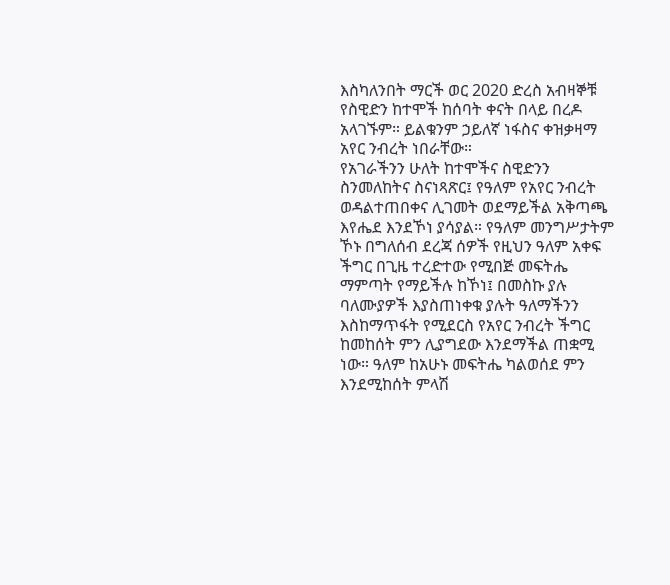እስካለንበት ማርች ወር 2020 ድረስ አብዛኞቹ የስዊድን ከተሞች ከሰባት ቀናት በላይ በረዶ አላገኙም። ይልቁንም ኃይለኛ ነፋስና ቀዝቃዛማ አየር ንብረት ነበራቸው።
የአገራችንን ሁለት ከተሞችና ስዊድንን ስንመለከትና ስናነጻጽር፤ የዓለም የአየር ንብረት ወዳልተጠበቀና ሊገመት ወደማይችል አቅጣጫ እየሔደ እንደኾነ ያሳያል። የዓለም መንግሥታትም ኾኑ በግለሰብ ደረጃ ሰዎች የዚህን ዓለም አቀፍ ችግር በጊዜ ተረድተው የሚበጅ መፍትሔ ማምጣት የማይችሉ ከኾነ፤ በመስኩ ያሉ ባለሙያዎች እያስጠነቀቁ ያሉት ዓለማችንን እስከማጥፋት የሚደርስ የአየር ንብረት ችግር ከመከሰት ምን ሊያግደው እንደማችል ጠቋሚ ነው። ዓለም ከአሁኑ መፍትሔ ካልወሰደ ምን እንደሚከሰት ምላሽ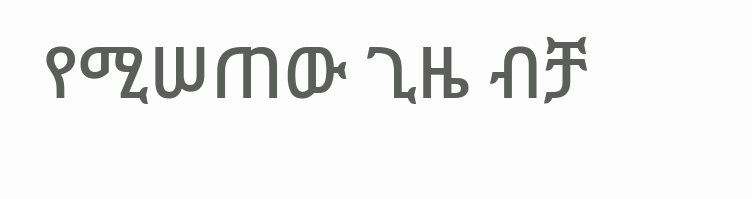የሚሠጠው ጊዜ ብቻ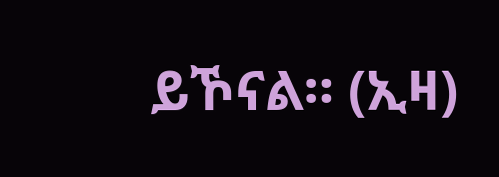ይኾናል። (ኢዛ)